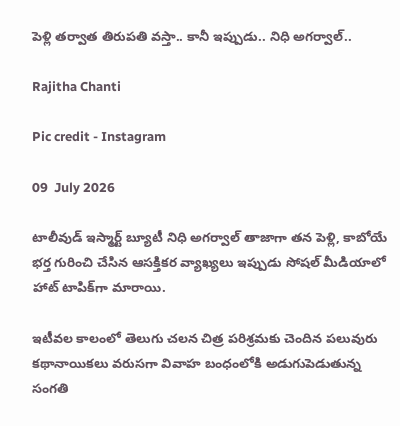పెళ్లి తర్వాత తిరుపతి వస్తా.. కానీ ఇప్పుడు.. నిధి అగర్వాల్..

Rajitha Chanti

Pic credit - Instagram

09  July 2026

టాలీవుడ్ ఇస్మార్ట్ బ్యూటీ నిధి అగర్వాల్ తాజాగా తన పెళ్లి, కాబోయే భర్త గురించి చేసిన ఆసక్తికర వ్యాఖ్యలు ఇప్పుడు సోషల్ మీడియాలో హాట్ టాపిక్‌గా మారాయి.

ఇటీవల కాలంలో తెలుగు చలన చిత్ర పరిశ్రమకు చెందిన పలువురు కథానాయికలు వరుసగా వివాహ బంధంలోకి అడుగుపెడుతున్న సంగతి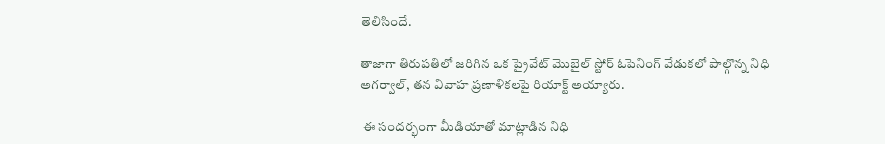తెలిసిందే.

తాజాగా తిరుపతిలో జరిగిన ఒక ప్రైవేట్ మొబైల్ స్టోర్ ఓపెనింగ్ వేడుకలో పాల్గొన్న నిధి అగర్వాల్, తన వివాహ ప్రణాళికలపై రియాక్ట్ అయ్యారు.

 ఈ సందర్భంగా మీడియాతో మాట్లాడిన నిధి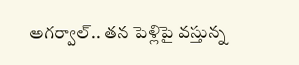అగర్వాల్.. తన పెళ్లిపై వస్తున్న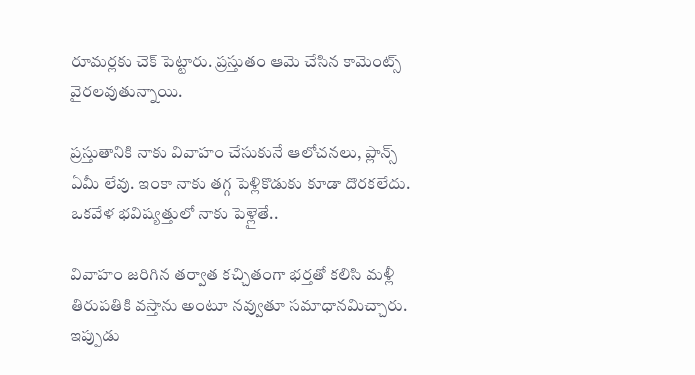రూమర్లకు చెక్ పెట్టారు. ప్రస్తుతం ఆమె చేసిన కామెంట్స్ వైరలవుతున్నాయి.

ప్రస్తుతానికి నాకు వివాహం చేసుకునే ఆలోచనలు, ప్లాన్స్ ఏమీ లేవు. ఇంకా నాకు తగ్గ పెళ్లికొడుకు కూడా దొరకలేదు. ఒకవేళ భవిష్యత్తులో నాకు పెళ్లైతే..

వివాహం జరిగిన తర్వాత కచ్చితంగా భర్తతో కలిసి మళ్లీ తిరుపతికి వస్తాను అంటూ నవ్వుతూ సమాధానమిచ్చారు. ఇప్పుడు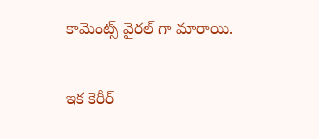కామెంట్స్ వైరల్ గా మారాయి.

ఇక కెరీర్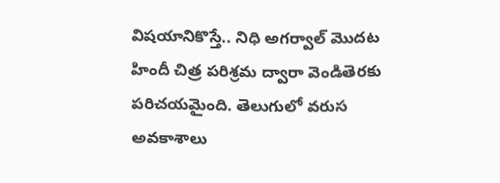విషయానికొస్తే.. నిధి అగర్వాల్ మొదట హిందీ చిత్ర పరిశ్రమ ద్వారా వెండితెరకు పరిచయమైంది. తెలుగులో వరుస అవకాశాలు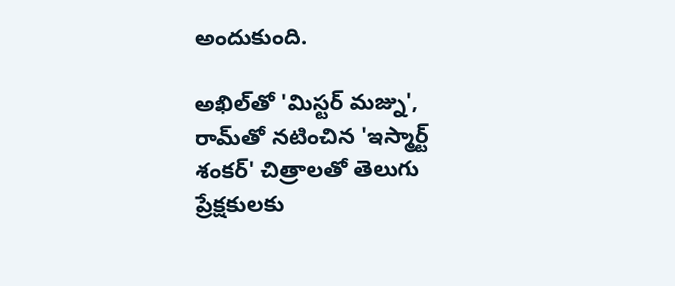అందుకుంది.

అఖిల్‌తో 'మిస్టర్ మజ్ను', రామ్‌తో నటించిన 'ఇస్మార్ట్ శంకర్' చిత్రాలతో తెలుగు ప్రేక్షకులకు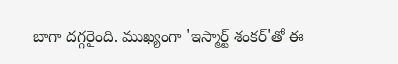బాగా దగ్గరైంది. ముఖ్యంగా 'ఇస్మార్ట్ శంకర్'తో ఈ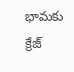భామకు క్రేజ్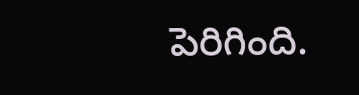పెరిగింది.